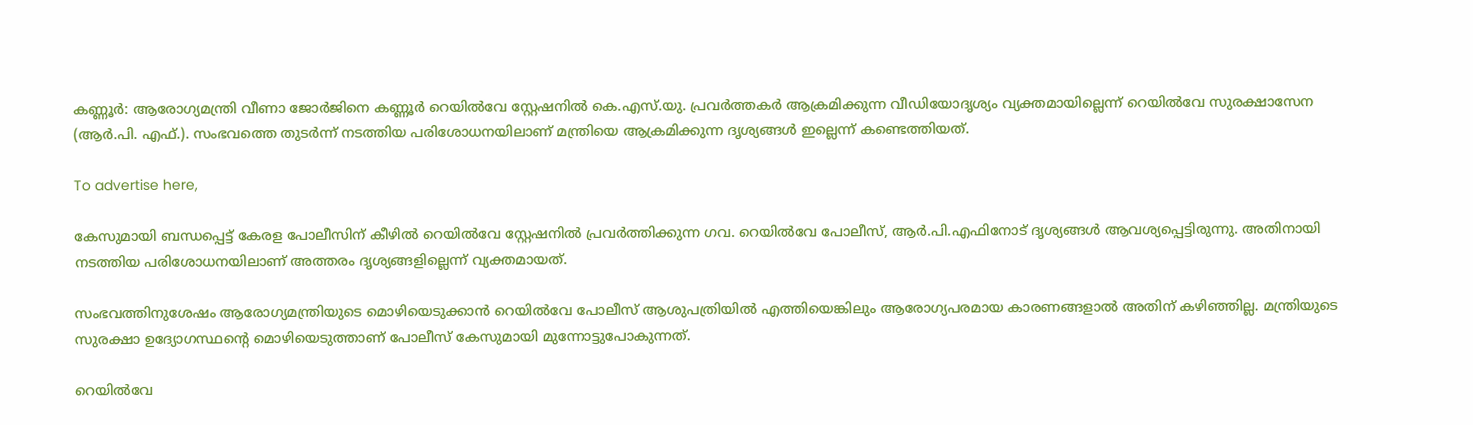കണ്ണൂർ: ആരോഗ്യമന്ത്രി വീണാ ജോർജിനെ കണ്ണൂർ റെയിൽവേ സ്റ്റേഷനിൽ കെ.എസ്.യു. പ്രവർത്തകർ ആക്രമിക്കുന്ന വീഡിയോദൃശ്യം വ്യക്തമായില്ലെന്ന് റെയിൽവേ സുരക്ഷാസേന (ആർ.പി. എഫ്.). സംഭവത്തെ തുടർന്ന് നടത്തിയ പരിശോധനയിലാണ് മന്ത്രിയെ ആക്രമിക്കുന്ന ദൃശ്യങ്ങൾ ഇല്ലെന്ന് കണ്ടെത്തിയത്.

To advertise here,

കേസുമായി ബന്ധപ്പെട്ട് കേരള പോലീസിന് കീഴിൽ റെയിൽവേ സ്റ്റേഷനിൽ പ്രവർത്തിക്കുന്ന ഗവ. റെയിൽവേ പോലീസ്, ആർ.പി.എഫിനോട് ദൃശ്യങ്ങൾ ആവശ്യപ്പെട്ടിരുന്നു. അതിനായി നടത്തിയ പരിശോധനയിലാണ് അത്തരം ദൃശ്യങ്ങളില്ലെന്ന് വ്യക്തമായത്.

സംഭവത്തിനുശേഷം ആരോഗ്യമന്ത്രിയുടെ മൊഴിയെടുക്കാൻ റെയിൽവേ പോലീസ് ആശുപത്രിയിൽ എത്തിയെങ്കിലും ആരോഗ്യപരമായ കാരണങ്ങളാൽ അതിന് കഴിഞ്ഞില്ല. മന്ത്രിയുടെ സുരക്ഷാ ഉദ്യോഗസ്ഥന്റെ മൊഴിയെടുത്താണ് പോലീസ് കേസുമായി മുന്നോട്ടുപോകുന്നത്.

റെയിൽവേ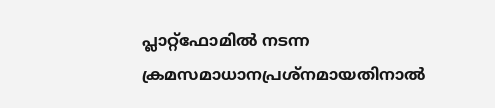പ്ലാറ്റ്‌ഫോമിൽ നടന്ന ക്രമസമാധാനപ്രശ്‌നമായതിനാൽ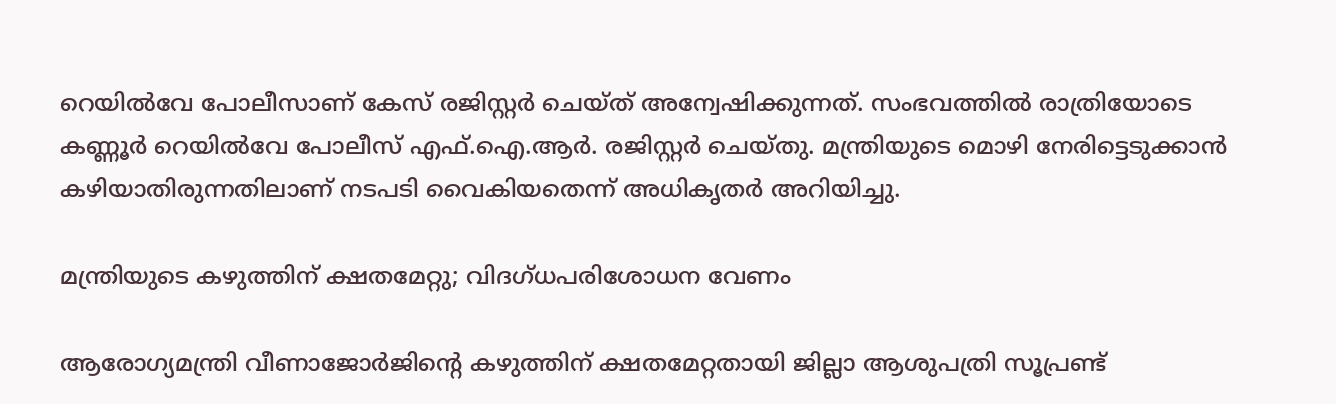റെയിൽവേ പോലീസാണ് കേസ് രജിസ്റ്റർ ചെയ്ത് അന്വേഷിക്കുന്നത്. സംഭവത്തിൽ രാത്രിയോടെ കണ്ണൂർ റെയിൽവേ പോലീസ് എഫ്.ഐ.ആർ. രജിസ്റ്റർ ചെയ്തു. മന്ത്രിയുടെ മൊഴി നേരിട്ടെടുക്കാൻ കഴിയാതിരുന്നതിലാണ് നടപടി വൈകിയതെന്ന് അധികൃതർ അറിയിച്ചു.

മന്ത്രിയുടെ കഴുത്തിന് ക്ഷതമേറ്റു; വിദഗ്ധപരിശോധന വേണം

ആരോഗ്യമന്ത്രി വീണാജോർജിന്റെ കഴുത്തിന് ക്ഷതമേറ്റതായി ജില്ലാ ആശുപത്രി സൂപ്രണ്ട്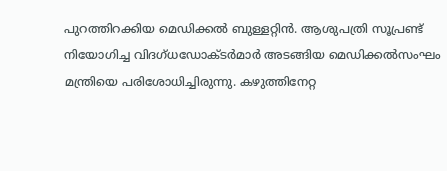പുറത്തിറക്കിയ മെഡിക്കൽ ബുള്ളറ്റിൻ. ആശുപത്രി സൂപ്രണ്ട് നിയോഗിച്ച വിദഗ്ധഡോക്ടർമാർ അടങ്ങിയ മെഡിക്കൽസംഘം മന്ത്രിയെ പരിശോധിച്ചിരുന്നു. കഴുത്തിനേറ്റ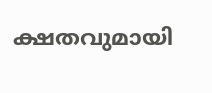ക്ഷതവുമായി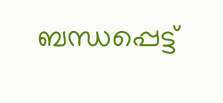ബന്ധപ്പെട്ട്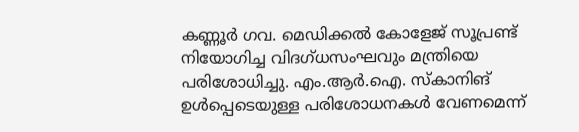കണ്ണൂർ ഗവ. മെഡിക്കൽ കോളേജ് സൂപ്രണ്ട് നിയോഗിച്ച വിദഗ്ധസംഘവും മന്ത്രിയെ പരിശോധിച്ചു. എം.ആർ.ഐ. സ്കാനിങ് ഉൾപ്പെടെയുള്ള പരിശോധനകൾ വേണമെന്ന്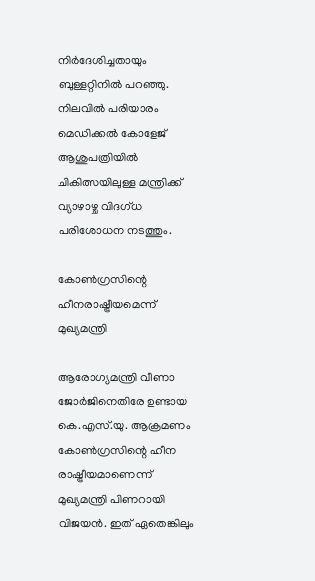നിർദേശിച്ചതായും ബുള്ളറ്റിനിൽ പറഞ്ഞു. നിലവിൽ പരിയാരം മെഡിക്കൽ കോളേജ് ആശുപത്രിയിൽ ചികിത്സയിലുള്ള മന്ത്രിക്ക് വ്യാഴാഴ്ച വിദഗ്ധ പരിശോധന നടത്തും.

കോൺഗ്രസിന്റെ ഹീനരാഷ്ട്രീയമെന്ന് മുഖ്യമന്ത്രി

ആരോഗ്യമന്ത്രി വീണാ ജോർജിനെതിരേ ഉണ്ടായ കെ.എസ്.യു. ആക്രമണം കോൺഗ്രസിന്റെ ഹീന രാഷ്ട്രീയമാണെന്ന് മുഖ്യമന്ത്രി പിണറായി വിജയൻ. ഇത് ഏതെങ്കിലും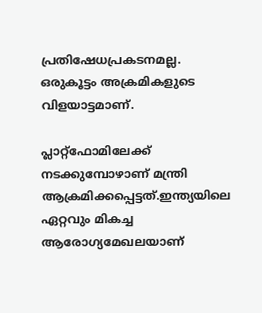പ്രതിഷേധപ്രകടനമല്ല. ഒരുകൂട്ടം അക്രമികളുടെ വിളയാട്ടമാണ്.

പ്ലാറ്റ്‌ഫോമിലേക്ക് നടക്കുമ്പോഴാണ് മന്ത്രി ആക്രമിക്കപ്പെട്ടത്.ഇന്ത്യയിലെ ഏറ്റവും മികച്ച ആരോഗ്യമേഖലയാണ്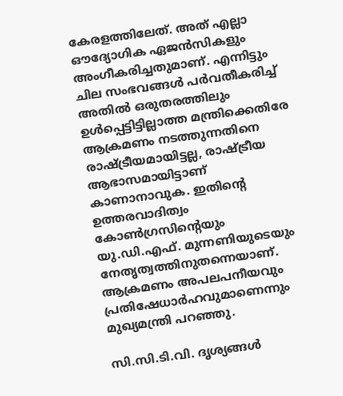കേരളത്തിലേത്. അത് എല്ലാ ഔദ്യോഗിക ഏജൻസികളും അംഗീകരിച്ചതുമാണ്. എന്നിട്ടും ചില സംഭവങ്ങൾ പർവതീകരിച്ച് അതിൽ ഒരുതരത്തിലും ഉൾപ്പെട്ടിട്ടില്ലാത്ത മന്ത്രിക്കെതിരേ ആക്രമണം നടത്തുന്നതിനെ രാഷ്ട്രീയമായിട്ടല്ല, രാഷ്ട്രീയ ആഭാസമായിട്ടാണ് കാണാനാവുക. ഇതിന്റെ ഉത്തരവാദിത്വം കോൺഗ്രസിന്റെയും യു.ഡി.എഫ്. മുന്നണിയുടെയും നേതൃത്വത്തിനുതന്നെയാണ്. ആക്രമണം അപലപനീയവും പ്രതിഷേധാർഹവുമാണെന്നും മുഖ്യമന്ത്രി പറഞ്ഞു.

സി.സി.ടി.വി. ദൃശ്യങ്ങൾ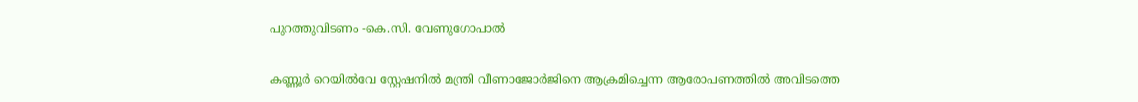പുറത്തുവിടണം -കെ.സി. വേണുഗോപാൽ

കണ്ണൂർ റെയിൽവേ സ്റ്റേഷനിൽ മന്ത്രി വീണാജോർജിനെ ആക്രമിച്ചെന്ന ആരോപണത്തിൽ അവിടത്തെ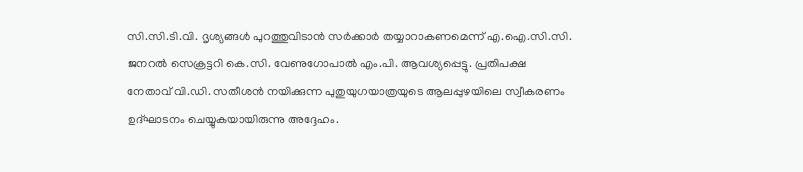സി.സി.ടി.വി. ദൃശ്യങ്ങൾ പുറത്തുവിടാൻ സർക്കാർ തയ്യാറാകണമെന്ന് എ.ഐ.സി.സി. ജനറൽ സെക്രട്ടറി കെ.സി. വേണുഗോപാൽ എം.പി. ആവശ്യപ്പെട്ടു. പ്രതിപക്ഷ നേതാവ് വി.ഡി. സതീശൻ നയിക്കുന്ന പുതുയുഗയാത്രയുടെ ആലപ്പുഴയിലെ സ്വീകരണം ഉദ്ഘാടനം ചെയ്യുകയായിരുന്നു അദ്ദേഹം.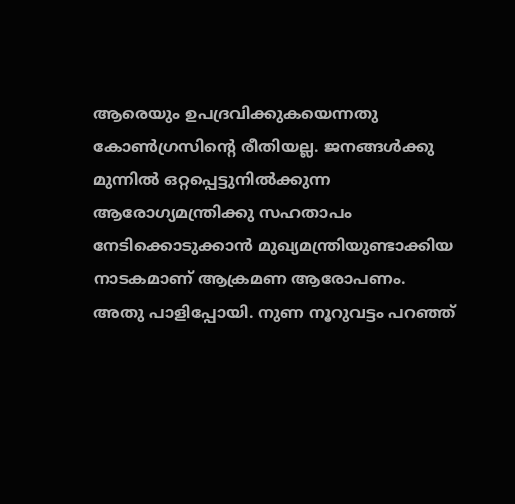ആരെയും ഉപദ്രവിക്കുകയെന്നതു കോൺഗ്രസിന്റെ രീതിയല്ല. ജനങ്ങൾക്കു മുന്നിൽ ഒറ്റപ്പെട്ടുനിൽക്കുന്ന ആരോഗ്യമന്ത്രിക്കു സഹതാപം നേടിക്കൊടുക്കാൻ മുഖ്യമന്ത്രിയുണ്ടാക്കിയ നാടകമാണ് ആക്രമണ ആരോപണം. അതു പാളിപ്പോയി. നുണ നൂറുവട്ടം പറഞ്ഞ്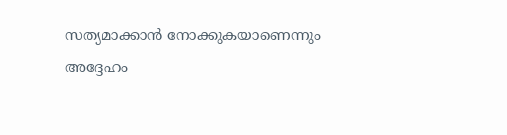സത്യമാക്കാൻ നോക്കുകയാണെന്നും അദ്ദേഹം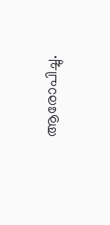ആരോപിച്ചു.